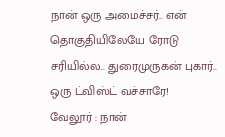நான் ஒரு அமைச்சர்.. என் தொகுதியிலேயே ரோடு சரியில்ல.. துரைமுருகன் புகார்.. ஒரு ட்விஸ்ட் வச்சாரே!
வேலூர் : நான்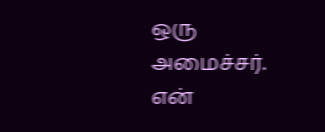ஒரு அமைச்சர். என்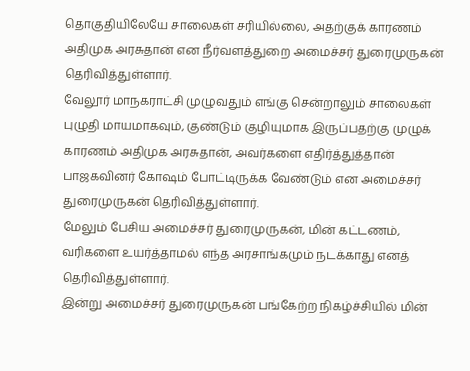தொகுதியிலேயே சாலைகள் சரியில்லை, அதற்குக் காரணம் அதிமுக அரசுதான் என நீர்வளத்துறை அமைச்சர் துரைமுருகன் தெரிவித்துள்ளார்.
வேலூர் மாநகராட்சி முழுவதும் எங்கு சென்றாலும் சாலைகள் புழுதி மாயமாகவும், குண்டும் குழியுமாக இருப்பதற்கு முழுக் காரணம் அதிமுக அரசுதான், அவர்களை எதிர்த்துத்தான் பாஜகவினர் கோஷம் போட்டிருக்க வேண்டும் என அமைச்சர் துரைமுருகன் தெரிவித்துள்ளார்.
மேலும் பேசிய அமைச்சர் துரைமுருகன், மின் கட்டணம், வரிகளை உயர்த்தாமல் எந்த அரசாங்கமும் நடக்காது எனத் தெரிவித்துள்ளார்.
இன்று அமைச்சர் துரைமுருகன் பங்கேற்ற நிகழ்ச்சியில் மின்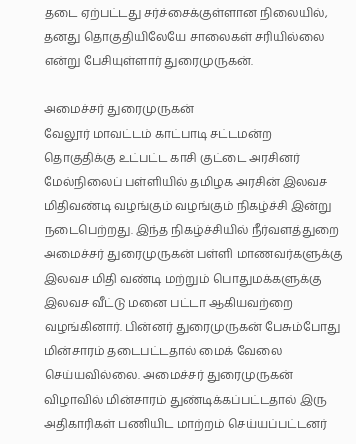தடை ஏற்பட்டது சர்ச்சைக்குள்ளான நிலையில், தனது தொகுதியிலேயே சாலைகள் சரியில்லை என்று பேசியுள்ளார் துரைமுருகன்.

அமைச்சர் துரைமுருகன்
வேலூர் மாவட்டம் காட்பாடி சட்டமன்ற தொகுதிக்கு உட்பட்ட காசி குட்டை அரசினர் மேல்நிலைப் பள்ளியில் தமிழக அரசின் இலவச மிதிவண்டி வழங்கும் வழங்கும் நிகழ்ச்சி இன்று நடைபெற்றது. இந்த நிகழ்ச்சியில் நீர்வளத்துறை அமைச்சர் துரைமுருகன் பள்ளி மாணவர்களுக்கு இலவச மிதி வண்டி மற்றும் பொதுமக்களுக்கு இலவச வீட்டு மனை பட்டா ஆகியவற்றை வழங்கினார். பின்னர் துரைமுருகன் பேசும்போது மின்சாரம் தடைபட்டதால் மைக் வேலை செய்யவில்லை. அமைச்சர் துரைமுருகன் விழாவில் மின்சாரம் துண்டிக்கப்பட்டதால் இரு அதிகாரிகள் பணியிட மாற்றம் செய்யப்பட்டனர்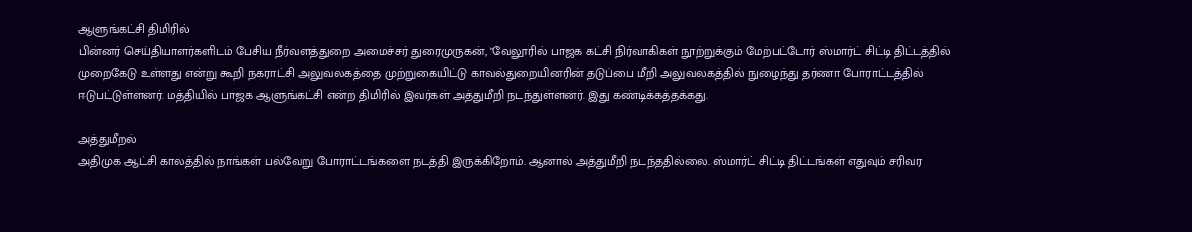ஆளுங்கட்சி திமிரில்
பின்னர் செய்தியாளர்களிடம் பேசிய நீர்வளத்துறை அமைச்சர் துரைமுருகன், "வேலூரில் பாஜக கட்சி நிர்வாகிகள் நூற்றுக்கும் மேற்பட்டோர் ஸ்மார்ட் சிட்டி திட்டத்தில் முறைகேடு உள்ளது என்று கூறி நகராட்சி அலுவலகத்தை முற்றுகையிட்டு காவல்துறையினரின் தடுப்பை மீறி அலுவலகத்தில் நுழைந்து தர்ணா போராட்டத்தில் ஈடுபட்டுள்ளனர். மத்தியில் பாஜக ஆளுங்கட்சி என்ற திமிரில் இவர்கள் அத்துமீறி நடந்துள்ளனர். இது கண்டிக்கத்தக்கது.

அத்துமீறல்
அதிமுக ஆட்சி காலத்தில் நாங்கள் பல்வேறு போராட்டங்களை நடத்தி இருக்கிறோம். ஆனால் அத்துமீறி நடந்ததில்லை. ஸ்மார்ட் சிட்டி திட்டங்கள் எதுவும் சரிவர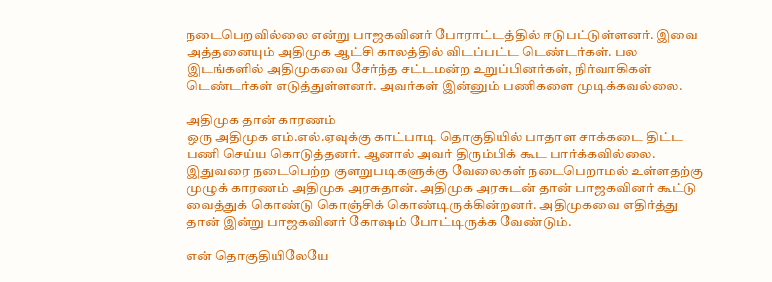நடைபெறவில்லை என்று பாஜகவினர் போராட்டத்தில் ஈடுபட்டுள்ளனர். இவை அத்தனையும் அதிமுக ஆட்சி காலத்தில் விடப்பட்ட டெண்டர்கள். பல இடங்களில் அதிமுகவை சேர்ந்த சட்டமன்ற உறுப்பினர்கள், நிர்வாகிகள் டெண்டர்கள் எடுத்துள்ளனர். அவர்கள் இன்னும் பணிகளை முடிக்கவல்லை.

அதிமுக தான் காரணம்
ஒரு அதிமுக எம்.எல்.ஏவுக்கு காட்பாடி தொகுதியில் பாதாள சாக்கடை திட்ட பணி செய்ய கொடுத்தனர். ஆனால் அவர் திரும்பிக் கூட பார்க்கவில்லை. இதுவரை நடைபெற்ற குளறுபடிகளுக்கு வேலைகள் நடைபெறாமல் உள்ளதற்கு முழுக் காரணம் அதிமுக அரசுதான். அதிமுக அரசுடன் தான் பாஜகவினர் கூட்டு வைத்துக் கொண்டு கொஞ்சிக் கொண்டிருக்கின்றனர். அதிமுகவை எதிர்த்து தான் இன்று பாஜகவினர் கோஷம் போட்டிருக்க வேண்டும்.

என் தொகுதியிலேயே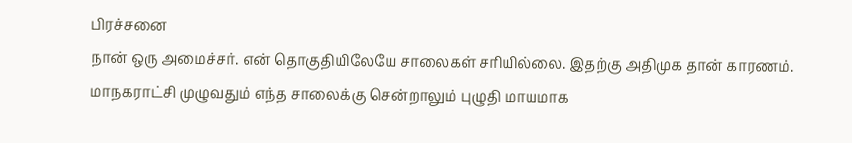பிரச்சனை
நான் ஒரு அமைச்சர். என் தொகுதியிலேயே சாலைகள் சரியில்லை. இதற்கு அதிமுக தான் காரணம். மாநகராட்சி முழுவதும் எந்த சாலைக்கு சென்றாலும் புழுதி மாயமாக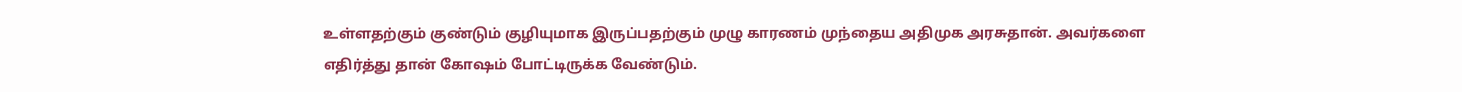உள்ளதற்கும் குண்டும் குழியுமாக இருப்பதற்கும் முழு காரணம் முந்தைய அதிமுக அரசுதான். அவர்களை எதிர்த்து தான் கோஷம் போட்டிருக்க வேண்டும்.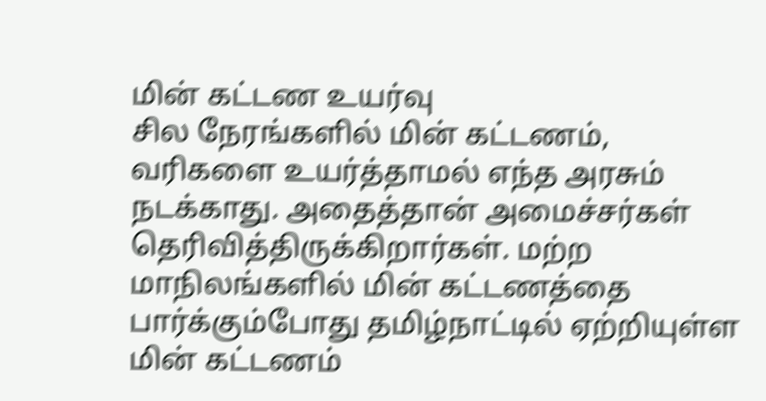மின் கட்டண உயர்வு
சில நேரங்களில் மின் கட்டணம், வரிகளை உயர்த்தாமல் எந்த அரசும் நடக்காது. அதைத்தான் அமைச்சர்கள் தெரிவித்திருக்கிறார்கள். மற்ற மாநிலங்களில் மின் கட்டணத்தை பார்க்கும்போது தமிழ்நாட்டில் ஏற்றியுள்ள மின் கட்டணம்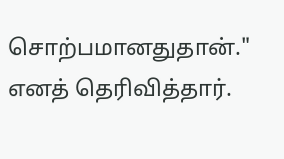சொற்பமானதுதான்." எனத் தெரிவித்தார்.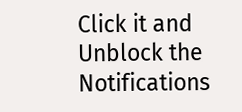Click it and Unblock the Notifications